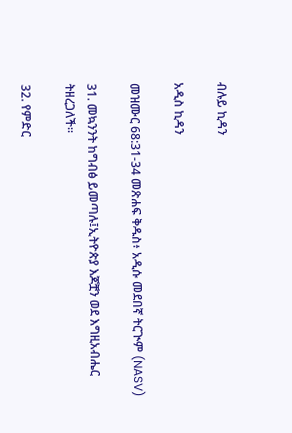ብሉይ ኪዳን

አዲስ ኪዳን

መዝሙር 68:31-34 መጽሐፍ ቅዱስ፥ አዲሱ መደበኛ ትርጒም (NASV)

31. መኳንንት ከግብፅ ይመጣሉ፤ኢትዮጵያ እጆቿን ወደ እግዚአብሔር ትዘረጋለች።

32. የምድር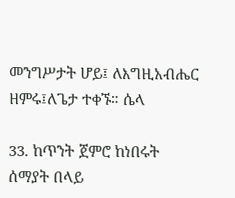መንግሥታት ሆይ፤ ለእግዚአብሔር ዘምሩ፤ለጌታ ተቀኙ። ሴላ

33. ከጥንት ጀምሮ ከነበሩት ሰማያት በላይ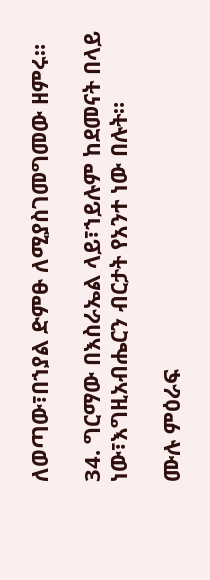ለወጣው፣በኀያል ድምፁ ለሚያስገመግመው ዘምሩ።

34. ግርማው በእስራኤል ላይ፣ኀይሉም ከደመናት በላይ ነው፣እግዚአብሔርን ብርታት የአንተ ነው በሉት።

ሙሉ ምዕራፍ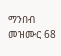ማንበብ መዝሙር 68